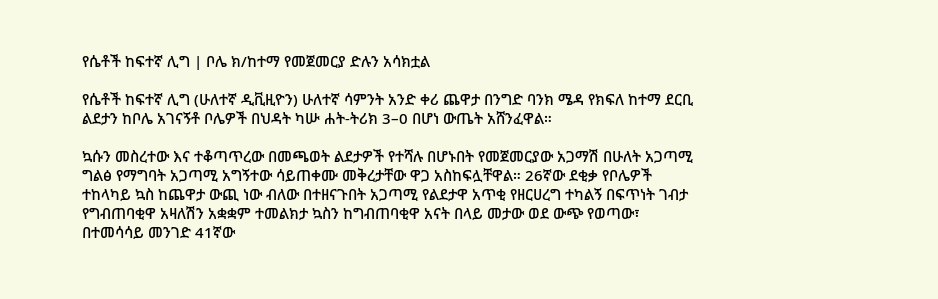የሴቶች ከፍተኛ ሊግ | ቦሌ ክ/ከተማ የመጀመርያ ድሉን አሳክቷል

የሴቶች ከፍተኛ ሊግ (ሁለተኛ ዲቪዚዮን) ሁለተኛ ሳምንት አንድ ቀሪ ጨዋታ በንግድ ባንክ ሜዳ የክፍለ ከተማ ደርቢ ልደታን ከቦሌ አገናኝቶ ቦሌዎች በህዳት ካሡ ሐት-ትሪክ 3–0 በሆነ ውጤት አሸንፈዋል።

ኳሱን መስረተው እና ተቆጣጥረው በመጫወት ልደታዎች የተሻሉ በሆኑበት የመጀመርያው አጋማሽ በሁለት አጋጣሚ ግልፅ የማግባት አጋጣሚ አግኝተው ሳይጠቀሙ መቅረታቸው ዋጋ አስከፍሏቸዋል። 26ኛው ደቂቃ የቦሌዎች ተከላካይ ኳስ ከጨዋታ ውጪ ነው ብለው በተዘናጉበት አጋጣሚ የልደታዋ አጥቂ የዘርሀረግ ተካልኝ በፍጥነት ገብታ የግብጠባቂዋ አዛለሽን አቋቋም ተመልክታ ኳስን ከግብጠባቂዋ አናት በላይ መታው ወደ ውጭ የወጣው፣ በተመሳሳይ መንገድ 41ኛው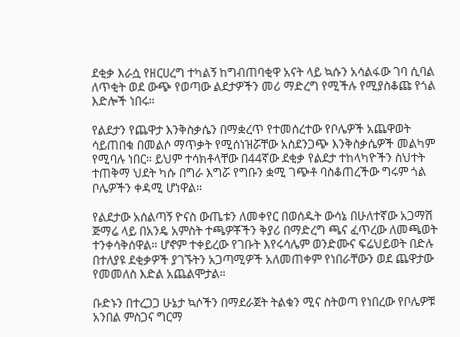ደቂቃ እራሷ የዘርሀረግ ተካልኝ ከግብጠባቂዋ አናት ላይ ኳሱን አሳልፋው ገባ ሲባል ለጥቂት ወደ ውጭ የወጣው ልደታዎችን መሪ ማድረግ የሚችሉ የሚያስቆጩ የጎል እድሎች ነበሩ።

የልደታን የጨዋታ እንቅስቃሴን በማቋረጥ የተመሰረተው የቦሌዎች አጨዋወት ሳይጠበቁ በመልሶ ማጥቃት የሚሰነዝሯቸው አስደንጋጭ እንቅስቃሴዎች መልካም የሚባሉ ነበር። ይህም ተሳክቶላቸው በ44ኛው ደቂቃ የልደታ ተከላካዮችን ስህተት ተጠቅማ ህደት ካሱ በግራ እግሯ የግቡን ቋሚ ገጭቶ ባስቆጠረችው ግሩም ጎል ቦሌዎችን ቀዳሚ ሆነዋል።

የልደታው አሰልጣኝ ዮናስ ውጤቱን ለመቀየር በወሰዱት ውሳኔ በሁለተኛው አጋማሽ ጅማሬ ላይ በአንዴ አምስት ተጫዎቾችን ቅያሪ በማድረግ ጫና ፈጥረው ለመጫወት ተንቀሳቅሰዋል። ሆኖም ተቀይረው የገቡት እየሩሳሌም ወንድሙና ፍሬህይወት በድሉ በተለያዩ ደቂቃዎች ያገኙትን አጋጣሚዎች አለመጠቀም የነበራቸውን ወደ ጨዋታው የመመለስ እድል አጨልሞታል።

ቡድኑን በተረጋጋ ሁኔታ ኳሶችን በማደራጀት ትልቁን ሚና ስትወጣ የነበረው የቦሌዎቹ አንበል ምስጋና ግርማ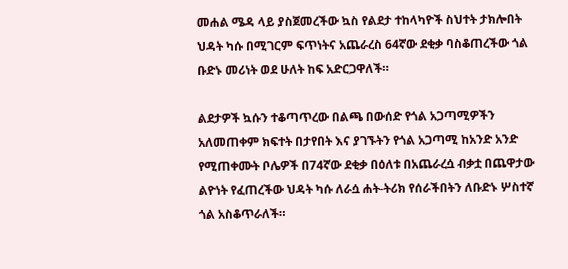መሐል ሜዳ ላይ ያስጀመረችው ኳስ የልደታ ተከላካዮች ስህተት ታክሎበት ህዳት ካሱ በሚገርም ፍጥነትና አጨራረስ 64ኛው ደቂቃ ባስቆጠረችው ጎል ቡድኑ መሪነት ወደ ሁለት ከፍ አድርጋዋለች።

ልደታዎች ኳሱን ተቆጣጥረው በልጫ በውሰድ የጎል አጋጣሚዎችን አለመጠቀም ክፍተት በታየበት እና ያገኙትን የጎል አጋጣሚ ከአንድ አንድ የሚጠቀሙት ቦሌዎች በ74ኛው ደቂቃ በዕለቱ በአጨራረሷ ብቃቷ በጨዋታው ልዮነት የፈጠረችው ህዳት ካሱ ለራሷ ሐት-ትሪክ የሰራችበትን ለቡድኑ ሦስተኛ ጎል አስቆጥራለች።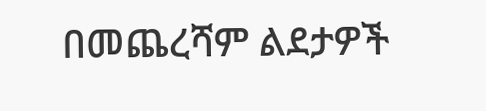በመጨረሻም ልደታዎች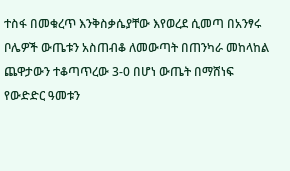ተስፋ በመቁረጥ እንቅስቃሴያቸው እየወረደ ሲመጣ በአንፃሩ ቦሌዎች ውጤቱን አስጠብቆ ለመውጣት በጠንካራ መከላከል ጨዋታውን ተቆጣጥረው 3-0 በሆነ ውጤት በማሸነፍ የውድድር ዓመቱን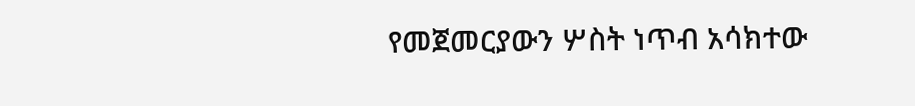የመጀመርያውን ሦስት ነጥብ አሳክተው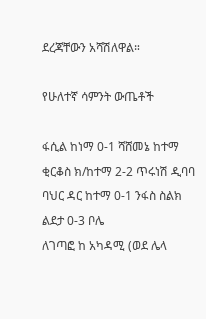ደረጃቸውን አሻሽለዋል።

የሁለተኛ ሳምንት ውጤቶች

ፋሲል ከነማ 0-1 ሻሸመኔ ከተማ
ቂርቆስ ክ/ከተማ 2-2 ጥሩነሽ ዲባባ
ባህር ዳር ከተማ 0-1 ንፋስ ስልክ
ልደታ 0-3 ቦሌ
ለገጣፎ ከ አካዳሚ (ወደ ሌላ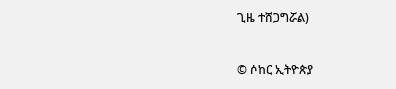ጊዜ ተሸጋግሯል)


© ሶከር ኢትዮጵያ